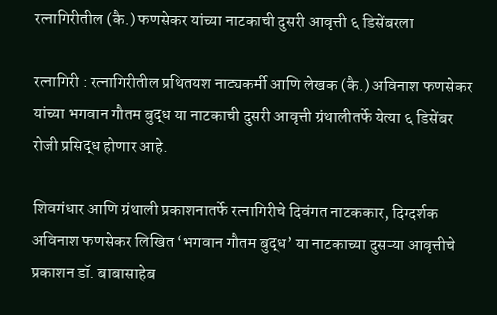रत्नागिरीतील (कै.) फणसेकर यांच्या नाटकाची दुसरी आवृत्ती ६ डिसेंबरला

रत्नागिरी : रत्नागिरीतील प्रथितयश नाट्यकर्मी आणि लेखक (कै.) अविनाश फणसेकर यांच्या भगवान गौतम बुद्ध या नाटकाची दुसरी आवृत्ती ग्रंथालीतर्फे येत्या ६ डिसेंबर रोजी प्रसिद्ध होणार आहे.

शिवगंधार आणि ग्रंथाली प्रकाशनातर्फे रत्नागिरीचे दिवंगत नाटककार, दिग्दर्शक अविनाश फणसेकर लिखित ‘भगवान गौतम बुद्ध’ या नाटकाच्या दुसऱ्या आवृत्तीचे प्रकाशन डॉ. बाबासाहेब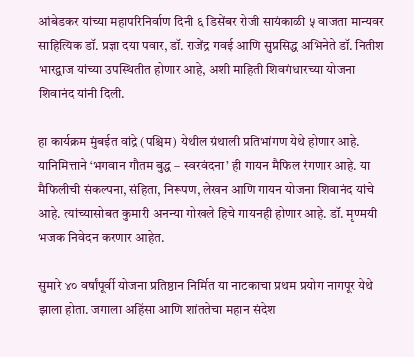आंबेडकर यांच्या महापरिनिर्वाण दिनी ६ डिसेंबर रोजी सायंकाळी ५ वाजता मान्यवर साहित्यिक डॉ. प्रज्ञा दया पवार, डॉ. राजेंद्र गवई आणि सुप्रसिद्ध अभिनेते डॉ. नितीश भारद्वाज यांच्या उपस्थितीत होणार आहे, अशी माहिती शिवगंधारच्या योजना शिवानंद यांनी दिली.

हा कार्यक्रम मुंबईत वांद्रे (पश्चिम) येथील ग्रंथाली प्रतिभांगण येथे होणार आहे. यानिमित्ताने ‘भगवान गौतम बुद्ध – स्वरवंदना’ ही गायन मैफिल रंगणार आहे. या मैफिलीची संकल्पना, संहिता, निरूपण, लेखन आणि गायन योजना शिवानंद यांचे आहे. त्यांच्यासोबत कुमारी अनन्या गोखले हिचे गायनही होणार आहे. डॉ. मृण्मयी भजक निवेदन करणार आहेत.

सुमारे ४० वर्षांपूर्वी योजना प्रतिष्ठान निर्मित या नाटकाचा प्रथम प्रयोग नागपूर येथे झाला होता. जगाला अहिंसा आणि शांततेचा महान संदेश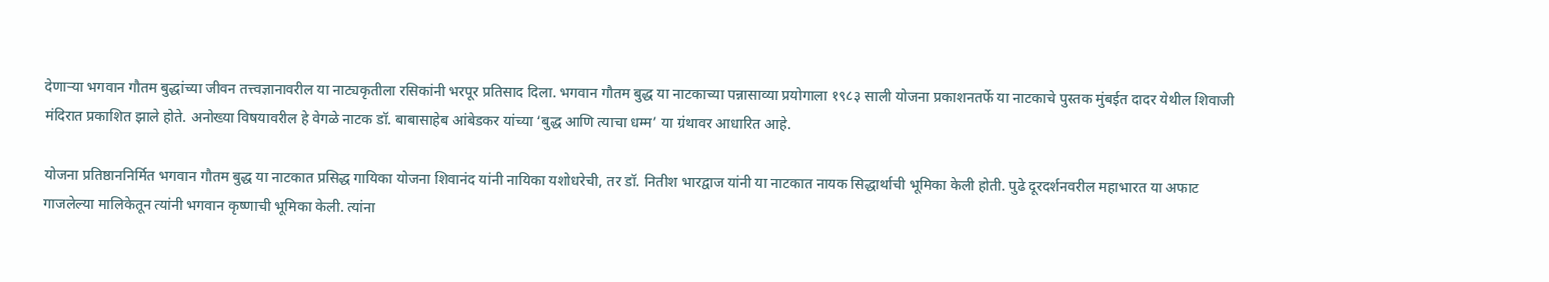देणाऱ्या भगवान गौतम बुद्धांच्या जीवन तत्त्वज्ञानावरील या नाट्यकृतीला रसिकांनी भरपूर प्रतिसाद दिला. भगवान गौतम बुद्ध या नाटकाच्या पन्नासाव्या प्रयोगाला १९८३ साली योजना प्रकाशनतर्फे या नाटकाचे पुस्तक मुंबईत दादर येथील शिवाजी मंदिरात प्रकाशित झाले होते. अनोख्या विषयावरील हे वेगळे नाटक डॉ. बाबासाहेब आंबेडकर यांच्या ‘बुद्ध आणि त्याचा धम्म’ या ग्रंथावर आधारित आहे.

योजना प्रतिष्ठाननिर्मित भगवान गौतम बुद्ध या नाटकात प्रसिद्ध गायिका योजना शिवानंद यांनी नायिका यशोधरेची, तर डॉ. नितीश भारद्वाज यांनी या नाटकात नायक सिद्धार्थाची भूमिका केली होती. पुढे दूरदर्शनवरील महाभारत या अफाट गाजलेल्या मालिकेतून त्यांनी भगवान कृष्णाची भूमिका केली. त्यांना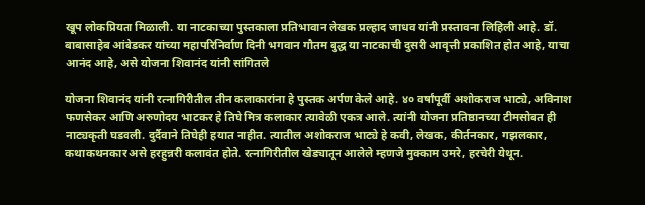खूप लोकप्रियता मिळाली. या नाटकाच्या पुस्तकाला प्रतिभावान लेखक प्रल्हाद जाधव यांनी प्रस्तावना लिहिली आहे. डॉ. बाबासाहेब आंबेडकर यांच्या महापरिनिर्वाण दिनी भगवान गौतम बुद्ध या नाटकाची दुसरी आवृत्ती प्रकाशित होत आहे, याचा आनंद आहे, असे योजना शिवानंद यांनी सांगितले

योजना शिवानंद यांनी रत्नागिरीतील तीन कलाकारांना हे पुस्तक अर्पण केले आहे. ४० वर्षांपूर्वी अशोकराज भाट्ये, अविनाश फणसेकर आणि अरुणोदय भाटकर हे तिघे मित्र कलाकार त्यावेळी एकत्र आले. त्यांनी योजना प्रतिष्ठानच्या टीमसोबत ही नाट्यकृती घडवली. दुर्दैवाने तिघेही हयात नाहीत. त्यातील अशोकराज भाट्ये हे कवी, लेखक, कीर्तनकार, गझलकार, कथाकथनकार असे हरहुन्नरी कलावंत होते. रत्नागिरीतील खेड्यातून आलेले म्हणजे मुक्काम उमरे, हरचेरी येथून.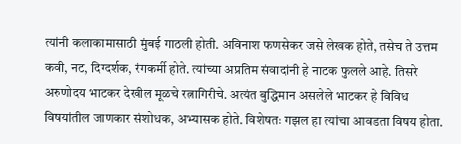त्यांनी कलाकामासाठी मुंबई गाठली होती. अविनाश फणसेकर जसे लेखक होते, तसेच ते उत्तम कवी, नट, दिग्दर्शक, रंगकर्मी होते. त्यांच्या अप्रतिम संवादांनी हे नाटक फुलले आहे. तिसरे अरुणोदय भाटकर देखील मूळचे रत्नागिरीचे. अत्यंत बुद्धिमान असलेले भाटकर हे विविध विषयांतील जाणकार संशोधक, अभ्यासक होते. विशेषतः गझल हा त्यांचा आवडता विषय होता.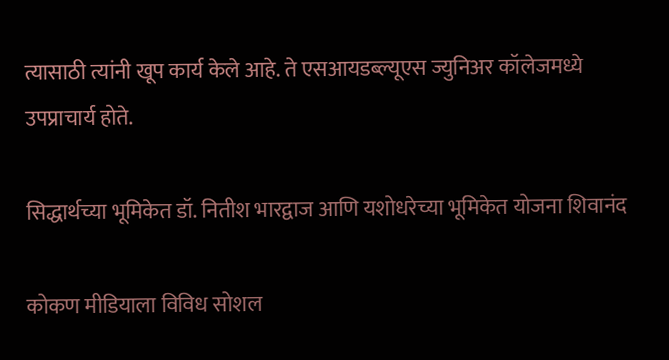त्यासाठी त्यांनी खूप कार्य केले आहे. ते एसआयडब्ल्यूएस ज्युनिअर कॉलेजमध्ये उपप्राचार्य होते.

सिद्धार्थच्या भूमिकेत डॉ. नितीश भारद्वाज आणि यशोधरेच्या भूमिकेत योजना शिवानंद

कोकण मीडियाला विविध सोशल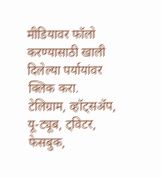मीडियावर फॉलो करण्यासाठी खाली दिलेल्या पर्यायांवर क्लिक करा.
टेलिग्राम, व्हॉट्सॲप, यू-ट्यूब, ट्विटर, फेसबुक,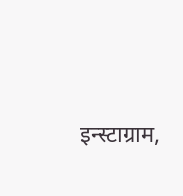इन्स्टाग्राम,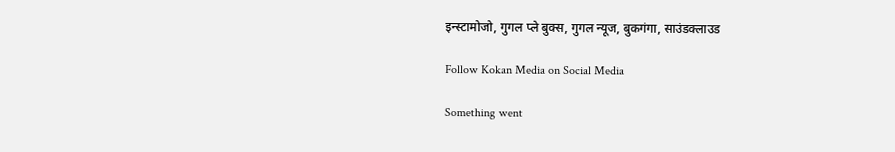इन्स्टामोजो, गुगल प्ले बुक्स, गुगल न्यूज, बुकगंगा, साउंडक्लाउड

Follow Kokan Media on Social Media

Something went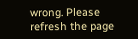wrong. Please refresh the page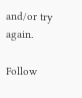and/or try again.

Follow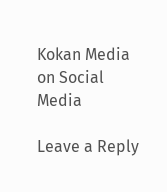Kokan Media on Social Media

Leave a Reply